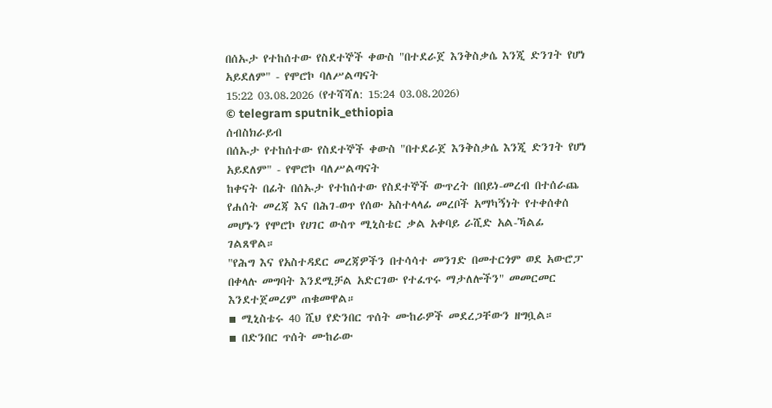በሰኡታ የተከሰተው የስደተኞች ቀውስ "በተደራጀ እንቅስቃሴ እንጂ ድንገት የሆነ አይደለም" - የሞሮኮ ባለሥልጣናት
15:22 03.08.2026 (የተሻሻለ: 15:24 03.08.2026)
© telegram sputnik_ethiopia
ሰብስክራይብ
በሰኡታ የተከሰተው የስደተኞች ቀውስ "በተደራጀ እንቅስቃሴ እንጂ ድንገት የሆነ አይደለም" - የሞሮኮ ባለሥልጣናት
ከቀናት በፊት በሰኡታ የተከሰተው የስደተኞች ውጥረት በበይነ-መረብ በተሰራጨ የሐሰት መረጃ እና በሕገ-ወጥ የሰው አስተላላፊ መረቦች አማካኝነት የተቀሰቀሰ መሆኑን የሞሮኮ የሀገር ውስጥ ሚኒስቴር ቃል አቀባይ ራሺድ አል-ኻልፊ ገልጸዋል።
"የሕግ እና የአስተዳደር መረጃዎችን በተሳሳተ መንገድ በመተርጎም ወደ አውሮፓ በቀላሉ መግባት እንደሚቻል አድርገው የተፈጥሩ ማታለሎችን" መመርመር እንደተጀመረም ጠቁመዋል።
▪ ሚኒስቴሩ 40 ሺህ የድንበር ጥሰት ሙከራዎች መደረጋቸውን ዘግቧል።
▪ በድንበር ጥሰት ሙከራው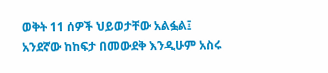ወቅት 11 ሰዎች ህይወታቸው አልፏል፤ አንደኛው ከከፍታ በመውደቅ እንዲሁም አስሩ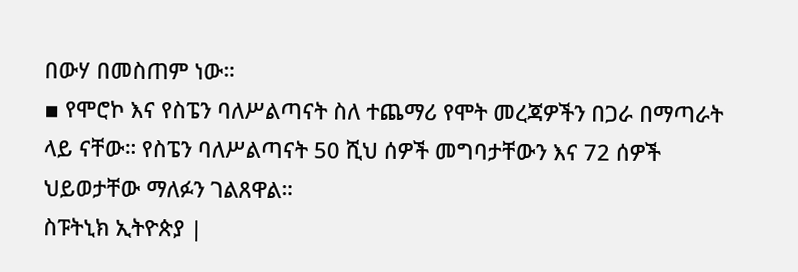በውሃ በመስጠም ነው።
▪ የሞሮኮ እና የስፔን ባለሥልጣናት ስለ ተጨማሪ የሞት መረጃዎችን በጋራ በማጣራት ላይ ናቸው። የስፔን ባለሥልጣናት 50 ሺህ ሰዎች መግባታቸውን እና 72 ሰዎች ህይወታቸው ማለፉን ገልጸዋል።
ስፑትኒክ ኢትዮጵያ |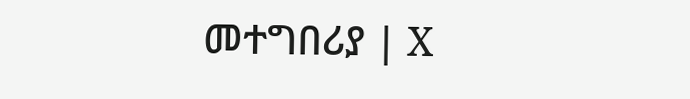መተግበሪያ | X